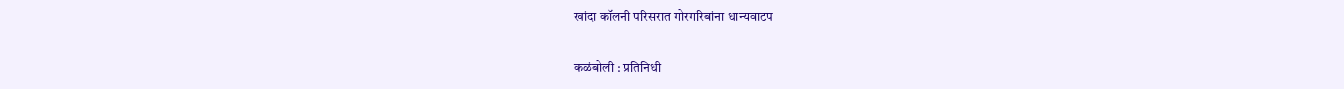खांदा कॉलनी परिसरात गोरगरिबांना धान्यवाटप

कळंबोली : प्रतिनिधी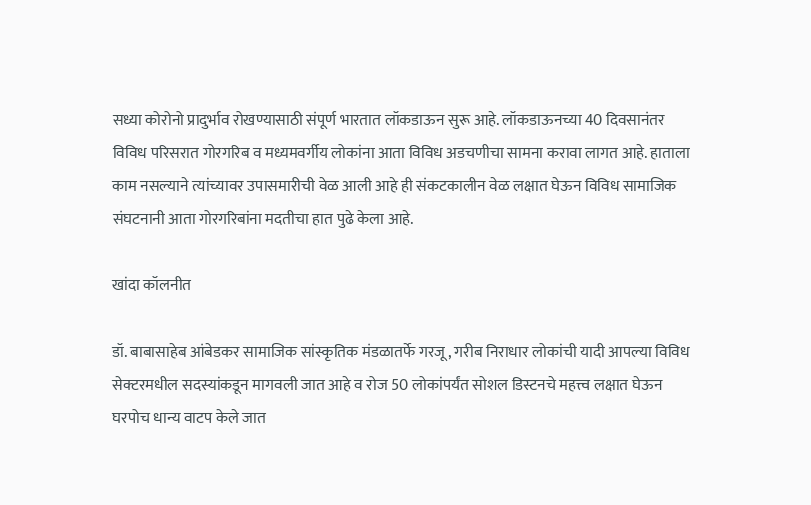सध्या कोरोनो प्रादुर्भाव रोखण्यासाठी संपूर्ण भारतात लॉकडाऊन सुरू आहे. लॉकडाऊनच्या 40 दिवसानंतर विविध परिसरात गोरगरिब व मध्यमवर्गीय लोकांना आता विविध अडचणीचा सामना करावा लागत आहे. हाताला काम नसल्याने त्यांच्यावर उपासमारीची वेळ आली आहे ही संकटकालीन वेळ लक्षात घेऊन विविध सामाजिक संघटनानी आता गोरगरिबांना मदतीचा हात पुढे केला आहे.

खांदा कॉलनीत

डॉ. बाबासाहेब आंबेडकर सामाजिक सांस्कृतिक मंडळातर्फे गरजू, गरीब निराधार लोकांची यादी आपल्या विविध सेक्टरमधील सदस्यांकडून मागवली जात आहे व रोज 50 लोकांपर्यंत सोशल डिस्टनचे महत्त्व लक्षात घेऊन घरपोच धान्य वाटप केले जात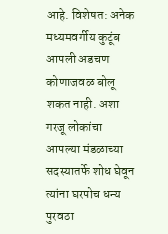आहे. विशेषत: अनेक मध्यमवर्गीय कुटूंब आपली अडचण कोणाजवळ बोलू शकत नाही. अशा गरजू लोकांचा आपल्या मंडळाच्या सदस्यातर्फे शोध घेवून त्यांना घरपोच धन्य पुरवठा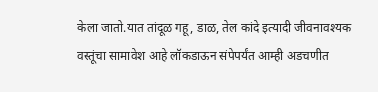केला जातो.यात तांदूळ गहू, डाळ, तेल कांदे इत्यादी जीवनावश्यक वस्तूंचा सामावेश आहे लॉकडाऊन संपेपर्यंत आम्ही अडचणीत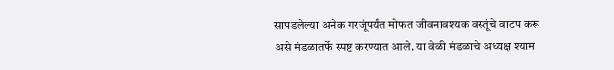सापडलेल्या अनेक गरजूंपर्यंत मोफत जीवनावश्यक वस्तूंचे वाटप करू असे मंडळातर्फे स्पष्ट करण्यात आले. या वेळी मंडळाचे अध्यक्ष श्याम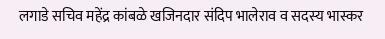लगाडे सचिव महेंद्र कांबळे खजिनदार संदिप भालेराव व सदस्य भास्कर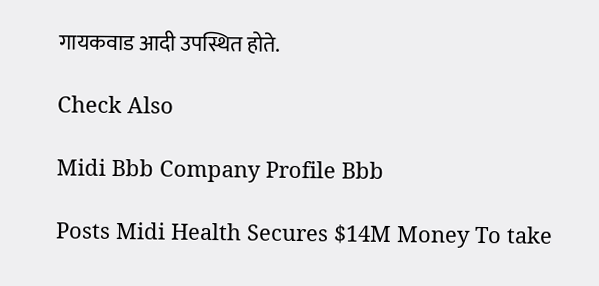गायकवाड आदी उपस्थित होते.

Check Also

Midi Bbb Company Profile Bbb

Posts Midi Health Secures $14M Money To take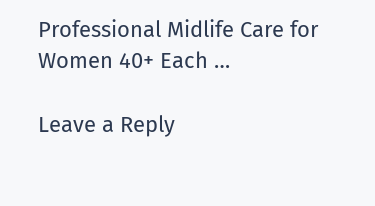Professional Midlife Care for Women 40+ Each …

Leave a Reply